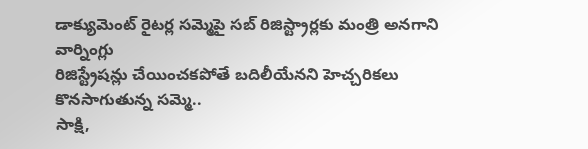డాక్యుమెంట్ రైటర్ల సమ్మెపై సబ్ రిజిస్ట్రార్లకు మంత్రి అనగాని వార్నింగ్లు
రిజిస్ట్రేషన్లు చేయించకపోతే బదిలీయేనని హెచ్చరికలు
కొనసాగుతున్న సమ్మె..
సాక్షి,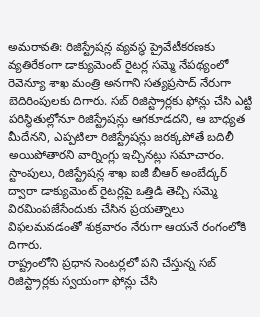అమరావతి: రిజిస్ట్రేషన్ల వ్యవస్థ ప్రైవేటీకరణకు వ్యతిరేకంగా డాక్యుమెంట్ రైటర్ల సమ్మె నేపథ్యంలో రెవెన్యూ శాఖ మంత్రి అనగాని సత్యప్రసాద్ నేరుగా బెదిరింపులకు దిగారు. సబ్ రిజిస్ట్రార్లకు ఫోన్లు చేసి ఎట్టి పరిస్థితుల్లోనూ రిజిస్ట్రేషన్లు ఆగకూడదని, ఆ బాధ్యత మీదేనని, ఎప్పటిలా రిజిస్ట్రేషన్లు జరక్కపోతే బదిలీ అయిపోతారని వార్నింగ్లు ఇచ్చినట్లు సమాచారం. స్టాంపులు, రిజిస్ట్రేషన్ల శాఖ ఐజీ బీఆర్ అంబేద్కర్ ద్వారా డాక్యుమెంట్ రైటర్లపై ఒత్తిడి తెచ్చి సమ్మె విరమింపజేసేందుకు చేసిన ప్రయత్నాలు విఫలమవడంతో శుక్రవారం నేరుగా ఆయనే రంగంలోకి దిగారు.
రాష్ట్రంలోని ప్రధాన సెంటర్లలో పని చేస్తున్న సబ్ రిజిస్ట్రార్లకు స్వయంగా ఫోన్లు చేసి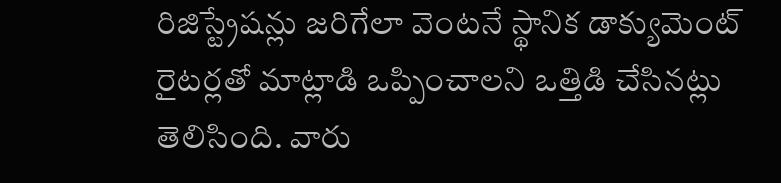రిజిస్ట్రేషన్లు జరిగేలా వెంటనే స్థానిక డాక్యుమెంట్ రైటర్లతో మాట్లాడి ఒప్పించాలని ఒత్తిడి చేసినట్లు తెలిసింది. వారు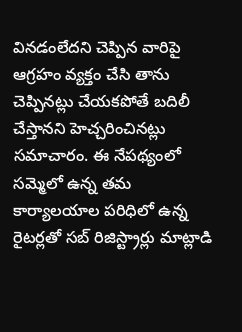వినడంలేదని చెప్పిన వారిపై ఆగ్రహం వ్యక్తం చేసి తాను చెప్పినట్లు చేయకపోతే బదిలీ చేస్తానని హెచ్చరించినట్లు సమాచారం. ఈ నేపథ్యంలో సమ్మెలో ఉన్న తమ కార్యాలయాల పరిధిలో ఉన్న రైటర్లతో సబ్ రిజిస్ట్రార్లు మాట్లాడి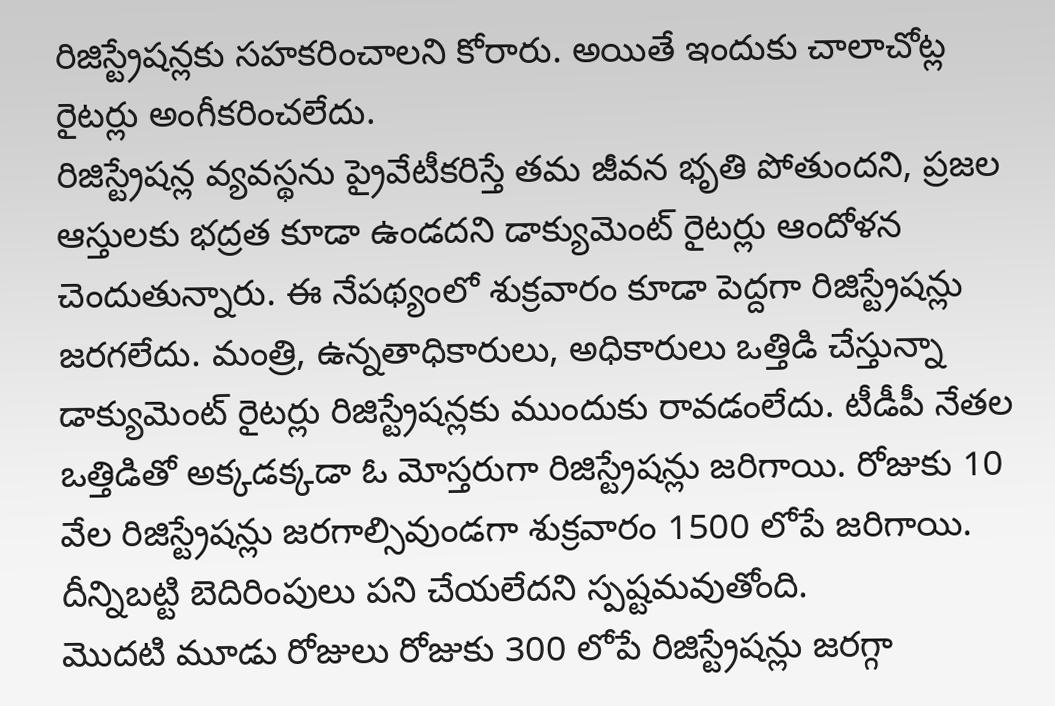రిజిస్ట్రేషన్లకు సహకరించాలని కోరారు. అయితే ఇందుకు చాలాచోట్ల రైటర్లు అంగీకరించలేదు.
రిజిస్ట్రేషన్ల వ్యవస్థను ప్రైవేటీకరిస్తే తమ జీవన భృతి పోతుందని, ప్రజల ఆస్తులకు భద్రత కూడా ఉండదని డాక్యుమెంట్ రైటర్లు ఆందోళన చెందుతున్నారు. ఈ నేపథ్యంలో శుక్రవారం కూడా పెద్దగా రిజిస్ట్రేషన్లు జరగలేదు. మంత్రి, ఉన్నతాధికారులు, అధికారులు ఒత్తిడి చేస్తున్నా డాక్యుమెంట్ రైటర్లు రిజిస్ట్రేషన్లకు ముందుకు రావడంలేదు. టీడీపీ నేతల ఒత్తిడితో అక్కడక్కడా ఓ మోస్తరుగా రిజిస్ట్రేషన్లు జరిగాయి. రోజుకు 10 వేల రిజిస్ట్రేషన్లు జరగాల్సివుండగా శుక్రవారం 1500 లోపే జరిగాయి. దీన్నిబట్టి బెదిరింపులు పని చేయలేదని స్పష్టమవుతోంది.
మొదటి మూడు రోజులు రోజుకు 300 లోపే రిజిస్ట్రేషన్లు జరగ్గా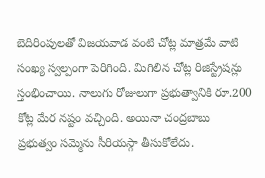బెదిరింపులతో విజయవాడ వంటి చోట్ల మాత్రమే వాటి సంఖ్య స్వల్పంగా పెరిగింది. మిగిలిన చోట్ల రిజిస్ట్రేషన్లు స్తంభించాయి. నాలుగు రోజులుగా ప్రభుత్వానికి రూ.200 కోట్ల మేర నష్టం వచ్చింది. అయినా చంద్రబాబు ప్రభుత్వం సమ్మెను సీరియస్గా తీసుకోలేదు.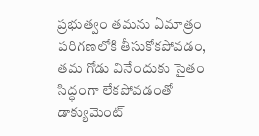ప్రభుత్వం తమను ఏమాత్రం పరిగణలోకి తీసుకోకపోవడం, తమ గోడు వినేందుకు సైతం సిద్ధంగా లేకపోవడంతో డాక్యుమెంట్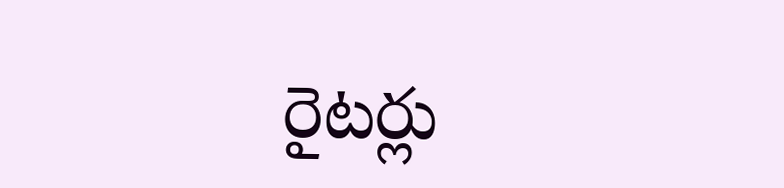రైటర్లు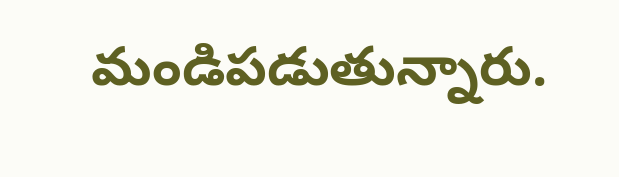మండిపడుతున్నారు.